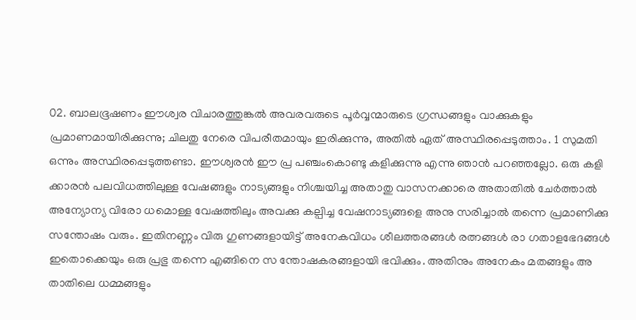02. ബാലഭൂഷണം ഈശ്വര വിചാരത്തുങ്കൽ അവരവരുടെ പൂർവ്വന്മാരുടെ ഗ്രന്ധങ്ങളും വാക്കുകളും പ്രമാണമായിരിക്കുന്നു; ചിലതു നേരെ വിപരീതമായും ഇരിക്കുന്നു, അതിൽ ഏത് അസ്ഥിരപ്പെടുത്താം. 1 സുമതി ഒന്നും അസ്ഥിരപ്പെടുത്തണ്ടാ. ഈശ്വരൻ ഈ പ്ര പഞ്ചംകൊണ്ടു കളിക്കുന്നു എന്നു ഞാൻ പറഞ്ഞല്ലോ. ഒരു കളി ക്കാരൻ പലവിധത്തിലുള്ള വേഷങ്ങളും നാട്യങ്ങളും നിശ്ചയിച്ച അതാതു വാസനക്കാരെ അതാതിൽ ചേർത്താൽ അന്യോന്യ വിരോ ധമൊള്ള വേഷത്തിലും അവക്കു കല്പിച്ച വേഷനാട്യങ്ങളെ അനു സരിച്ചാൽ തന്നെ പ്രമാണിക്കു സന്തോഷം വരും. ഇതിനണ്ണം വിരു ഗുണങ്ങളായിട്ട് അനേകവിധം ശീലത്തരങ്ങൾ രത്നങ്ങൾ രാ ഗതാളഭേദങ്ങൾ ഇതൊക്കെയും ഒരു പ്രഭു തന്നെ എങ്ങിനെ സ ന്തോഷകരങ്ങളായി ഭവിക്കും. അതിനും അനേകം മതങ്ങളും അ താതിലെ ധമ്മങ്ങളും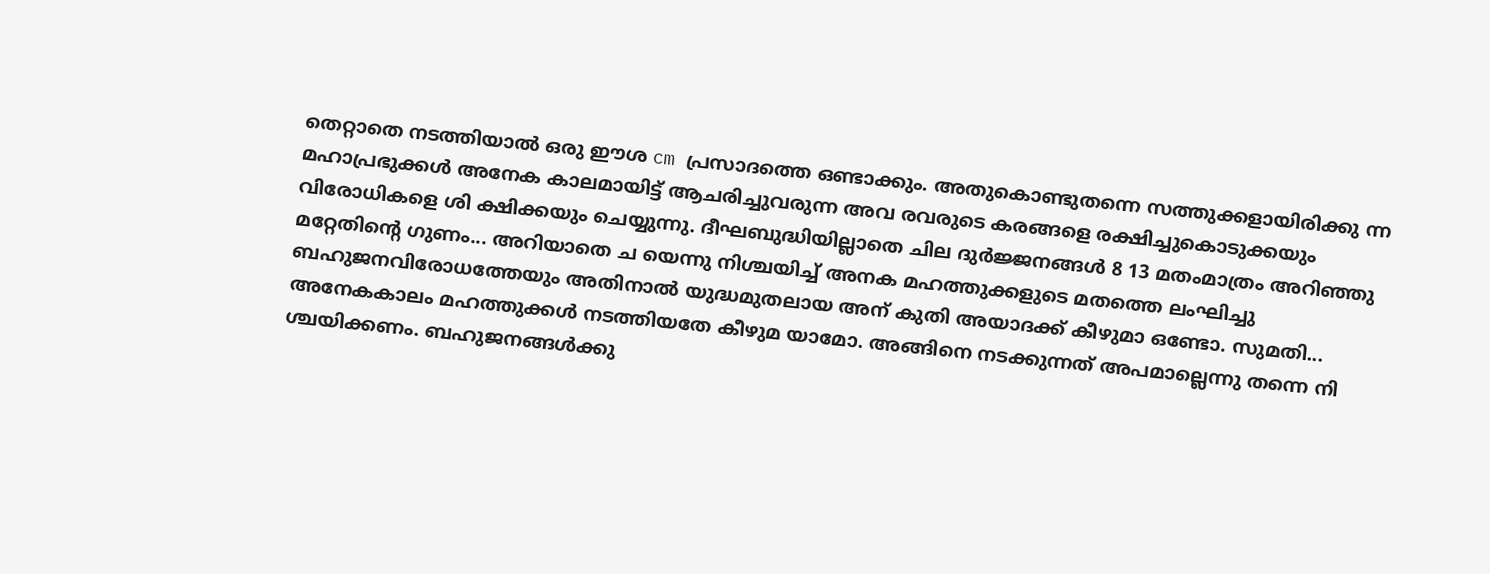തെറ്റാതെ നടത്തിയാൽ ഒരു ഈശ cm പ്രസാദത്തെ ഒണ്ടാക്കും. അതുകൊണ്ടുതന്നെ സത്തുക്കളായിരിക്കു ന്ന മഹാപ്രഭുക്കൾ അനേക കാലമായിട്ട് ആചരിച്ചുവരുന്ന അവ രവരുടെ കരങ്ങളെ രക്ഷിച്ചുകൊടുക്കയും വിരോധികളെ ശി ക്ഷിക്കയും ചെയ്യുന്നു. ദീഘബുദ്ധിയില്ലാതെ ചില ദുർജ്ജനങ്ങൾ 8 13 മതംമാത്രം അറിഞ്ഞു മറ്റേതിന്റെ ഗുണം... അറിയാതെ ച യെന്നു നിശ്ചയിച്ച് അനക മഹത്തുക്കളുടെ മതത്തെ ലംഘിച്ചു ബഹുജനവിരോധത്തേയും അതിനാൽ യുദ്ധമുതലായ അന് കുതി അയാദക്ക് കീഴുമാ ഒണ്ടോ. സുമതി... അനേകകാലം മഹത്തുക്കൾ നടത്തിയതേ കീഴുമ യാമോ. അങ്ങിനെ നടക്കുന്നത് അപമാല്ലെന്നു തന്നെ നി ശ്ചയിക്കണം. ബഹുജനങ്ങൾക്കു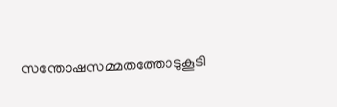സന്തോഷസമ്മതത്തോടുകൂടി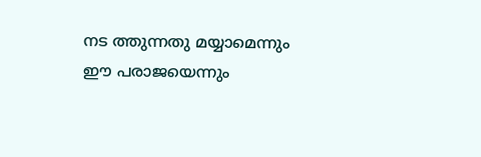നട ത്തുന്നതു മയ്യാമെന്നും ഈ പരാജയെന്നും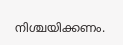നിശ്ചയിക്കണം.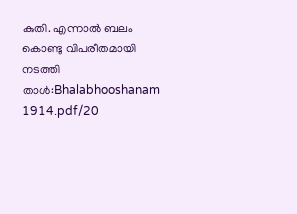കുതി. എന്നാൽ ബലം കൊണ്ടു വിപരീതമായി നടത്തി
താൾ:Bhalabhooshanam 1914.pdf/20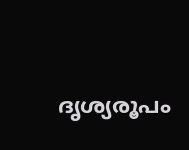ദൃശ്യരൂപം